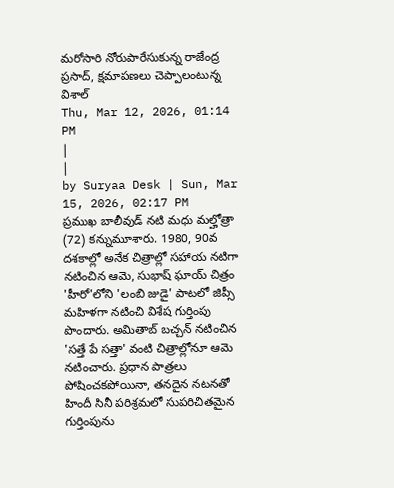మరోసారి నోరుపారేసుకున్న రాజేంద్ర ప్రసాద్, క్షమాపణలు చెప్పాలంటున్న విశాల్
Thu, Mar 12, 2026, 01:14 PM
|
|
by Suryaa Desk | Sun, Mar 15, 2026, 02:17 PM
ప్రముఖ బాలీవుడ్ నటి మధు మల్హోత్రా (72) కన్నుమూశారు. 1980, 90వ దశకాల్లో అనేక చిత్రాల్లో సహాయ నటిగా నటించిన ఆమె, సుభాష్ ఘాయ్ చిత్రం 'హీరో'లోని 'లంబి జుడై' పాటలో జిప్సీ మహిళగా నటించి విశేష గుర్తింపు పొందారు. అమితాబ్ బచ్చన్ నటించిన 'సత్తే పే సత్తా' వంటి చిత్రాల్లోనూ ఆమె నటించారు. ప్రధాన పాత్రలు పోషించకపోయినా, తనదైన నటనతో హిందీ సినీ పరిశ్రమలో సుపరిచితమైన గుర్తింపును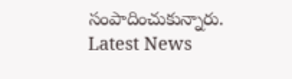సంపాదించుకున్నారు.
Latest News